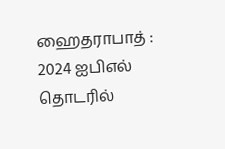ஹைதராபாத் : 2024 ஐபிஎல் தொடரில்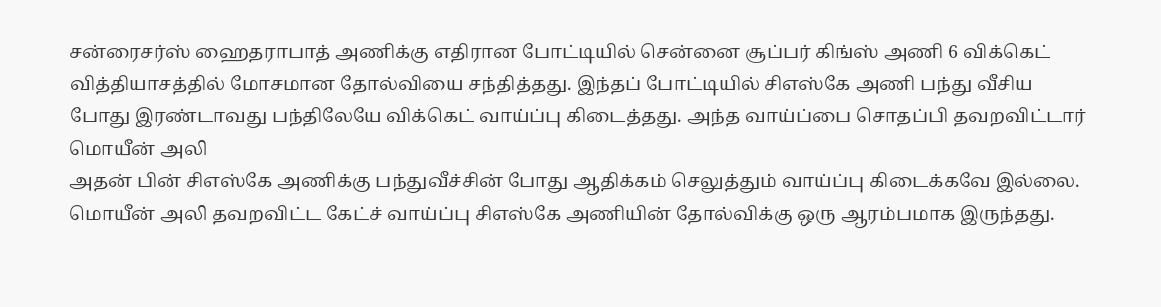சன்ரைசர்ஸ் ஹைதராபாத் அணிக்கு எதிரான போட்டியில் சென்னை சூப்பர் கிங்ஸ் அணி 6 விக்கெட் வித்தியாசத்தில் மோசமான தோல்வியை சந்தித்தது. இந்தப் போட்டியில் சிஎஸ்கே அணி பந்து வீசிய போது இரண்டாவது பந்திலேயே விக்கெட் வாய்ப்பு கிடைத்தது. அந்த வாய்ப்பை சொதப்பி தவறவிட்டார் மொயீன் அலி
அதன் பின் சிஎஸ்கே அணிக்கு பந்துவீச்சின் போது ஆதிக்கம் செலுத்தும் வாய்ப்பு கிடைக்கவே இல்லை. மொயீன் அலி தவறவிட்ட கேட்ச் வாய்ப்பு சிஎஸ்கே அணியின் தோல்விக்கு ஒரு ஆரம்பமாக இருந்தது.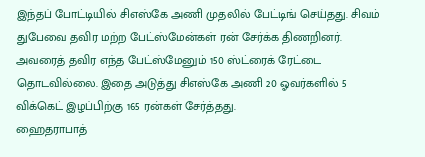இந்தப் போட்டியில் சிஎஸ்கே அணி முதலில் பேட்டிங் செய்தது. சிவம் துபேவை தவிர மற்ற பேட்ஸ்மேன்கள் ரன் சேர்க்க திணறினர். அவரைத் தவிர எந்த பேட்ஸ்மேனும் 150 ஸ்ட்ரைக் ரேட்டை தொடவில்லை. இதை அடுத்து சிஎஸ்கே அணி 20 ஓவர்களில் 5 விக்கெட் இழப்பிற்கு 165 ரன்கள் சேர்த்தது.
ஹைதராபாத்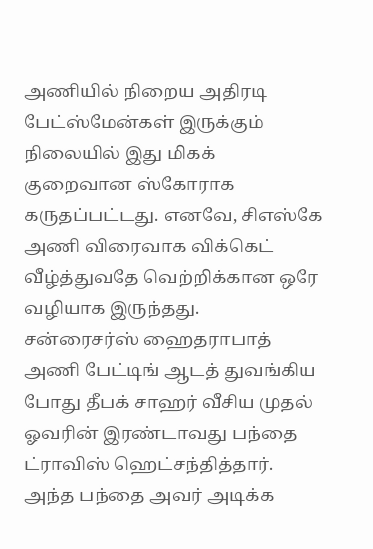அணியில் நிறைய அதிரடி பேட்ஸ்மேன்கள் இருக்கும் நிலையில் இது மிகக் குறைவான ஸ்கோராக கருதப்பட்டது. எனவே, சிஎஸ்கே அணி விரைவாக விக்கெட் வீழ்த்துவதே வெற்றிக்கான ஒரே வழியாக இருந்தது.
சன்ரைசர்ஸ் ஹைதராபாத் அணி பேட்டிங் ஆடத் துவங்கிய போது தீபக் சாஹர் வீசிய முதல் ஓவரின் இரண்டாவது பந்தை ட்ராவிஸ் ஹெட்சந்தித்தார். அந்த பந்தை அவர் அடிக்க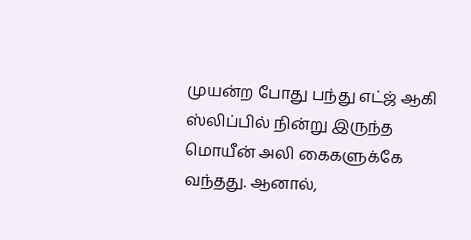முயன்ற போது பந்து எட்ஜ் ஆகி ஸ்லிப்பில் நின்று இருந்த மொயீன் அலி கைகளுக்கே வந்தது. ஆனால்,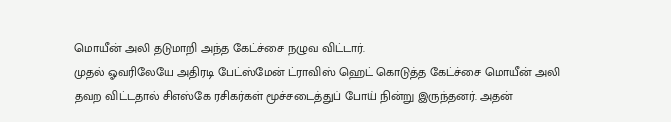மொயீன் அலி தடுமாறி அந்த கேட்ச்சை நழுவ விட்டார்.
முதல் ஓவரிலேயே அதிரடி பேட்ஸ்மேன் ட்ராவிஸ் ஹெட் கொடுத்த கேட்ச்சை மொயீன் அலி தவற விட்டதால் சிஎஸ்கே ரசிகர்கள் மூச்சடைத்துப் போய் நின்று இருந்தனர். அதன்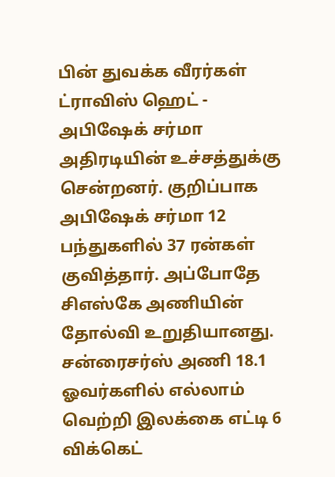பின் துவக்க வீரர்கள் ட்ராவிஸ் ஹெட் - அபிஷேக் சர்மா அதிரடியின் உச்சத்துக்கு சென்றனர். குறிப்பாக அபிஷேக் சர்மா 12 பந்துகளில் 37 ரன்கள் குவித்தார். அப்போதே சிஎஸ்கே அணியின் தோல்வி உறுதியானது. சன்ரைசர்ஸ் அணி 18.1 ஓவர்களில் எல்லாம் வெற்றி இலக்கை எட்டி 6 விக்கெட்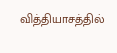வித்தியாசத்தில்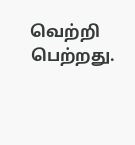வெற்றி பெற்றது.